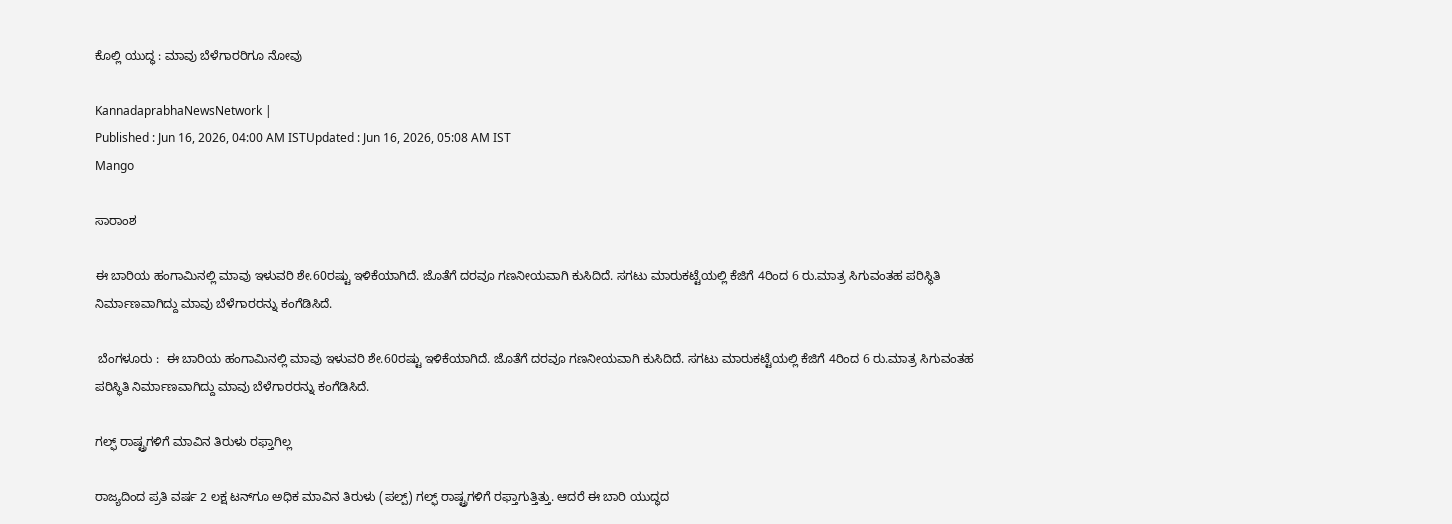ಕೊಲ್ಲಿ ಯುದ್ಧ : ಮಾವು ಬೆಳೆಗಾರರಿಗೂ ನೋವು

KannadaprabhaNewsNetwork |
Published : Jun 16, 2026, 04:00 AM ISTUpdated : Jun 16, 2026, 05:08 AM IST
Mango

ಸಾರಾಂಶ

ಈ ಬಾರಿಯ ಹಂಗಾಮಿನಲ್ಲಿ ಮಾವು ಇಳುವರಿ ಶೇ.60ರಷ್ಟು ಇಳಿಕೆಯಾಗಿದೆ. ಜೊತೆಗೆ ದರವೂ ಗಣನೀಯವಾಗಿ ಕುಸಿದಿದೆ. ಸಗಟು ಮಾರುಕಟ್ಟೆಯಲ್ಲಿ ಕೆಜಿಗೆ 4ರಿಂದ 6 ರು.ಮಾತ್ರ ಸಿಗುವಂತಹ ಪರಿಸ್ಥಿತಿ ನಿರ್ಮಾಣವಾಗಿದ್ದು ಮಾವು ಬೆಳೆಗಾರರನ್ನು ಕಂಗೆಡಿಸಿದೆ.

 ಬೆಂಗಳೂರು :  ಈ ಬಾರಿಯ ಹಂಗಾಮಿನಲ್ಲಿ ಮಾವು ಇಳುವರಿ ಶೇ.60ರಷ್ಟು ಇಳಿಕೆಯಾಗಿದೆ. ಜೊತೆಗೆ ದರವೂ ಗಣನೀಯವಾಗಿ ಕುಸಿದಿದೆ. ಸಗಟು ಮಾರುಕಟ್ಟೆಯಲ್ಲಿ ಕೆಜಿಗೆ 4ರಿಂದ 6 ರು.ಮಾತ್ರ ಸಿಗುವಂತಹ ಪರಿಸ್ಥಿತಿ ನಿರ್ಮಾಣವಾಗಿದ್ದು ಮಾವು ಬೆಳೆಗಾರರನ್ನು ಕಂಗೆಡಿಸಿದೆ.

ಗಲ್ಫ್‌ ರಾಷ್ಟ್ರಗಳಿಗೆ ಮಾವಿನ ತಿರುಳು ರಫ್ತಾಗಿಲ್ಲ

ರಾಜ್ಯದಿಂದ ಪ್ರತಿ ವರ್ಷ 2 ಲಕ್ಷ ಟನ್‌ಗೂ ಅಧಿಕ ಮಾವಿನ ತಿರುಳು (ಪಲ್ಪ್‌) ಗಲ್ಫ್‌ ರಾಷ್ಟ್ರಗಳಿಗೆ ರಫ್ತಾಗುತ್ತಿತ್ತು. ಆದರೆ ಈ ಬಾರಿ ಯುದ್ಧದ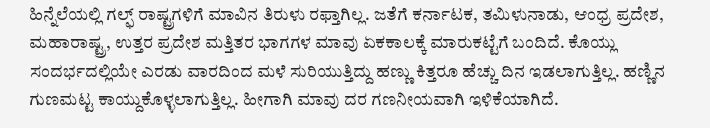ಹಿನ್ನೆಲೆಯಲ್ಲಿ ಗಲ್ಫ್‌ ರಾಷ್ಟ್ರಗಳಿಗೆ ಮಾವಿನ ತಿರುಳು ರಫ್ತಾಗಿಲ್ಲ. ಜತೆಗೆ ಕರ್ನಾಟಕ, ತಮಿಳುನಾಡು, ಆಂಧ್ರ ಪ್ರದೇಶ, ಮಹಾರಾಷ್ಟ್ರ, ಉತ್ತರ ಪ್ರದೇಶ ಮತ್ತಿತರ ಭಾಗಗಳ ಮಾವು ಏಕಕಾಲಕ್ಕೆ ಮಾರುಕಟ್ಟೆಗೆ ಬಂದಿದೆ. ಕೊಯ್ಲು ಸಂದರ್ಭದಲ್ಲಿಯೇ ಎರಡು ವಾರದಿಂದ ಮಳೆ ಸುರಿಯುತ್ತಿದ್ದು ಹಣ್ಣು ಕಿತ್ತರೂ ಹೆಚ್ಚು ದಿನ ಇಡಲಾಗುತ್ತಿಲ್ಲ. ಹಣ್ಣಿನ ಗುಣಮಟ್ಟ ಕಾಯ್ದುಕೊಳ್ಳಲಾಗುತ್ತಿಲ್ಲ. ಹೀಗಾಗಿ ಮಾವು ದರ ಗಣನೀಯವಾಗಿ ಇಳಿಕೆಯಾಗಿದೆ.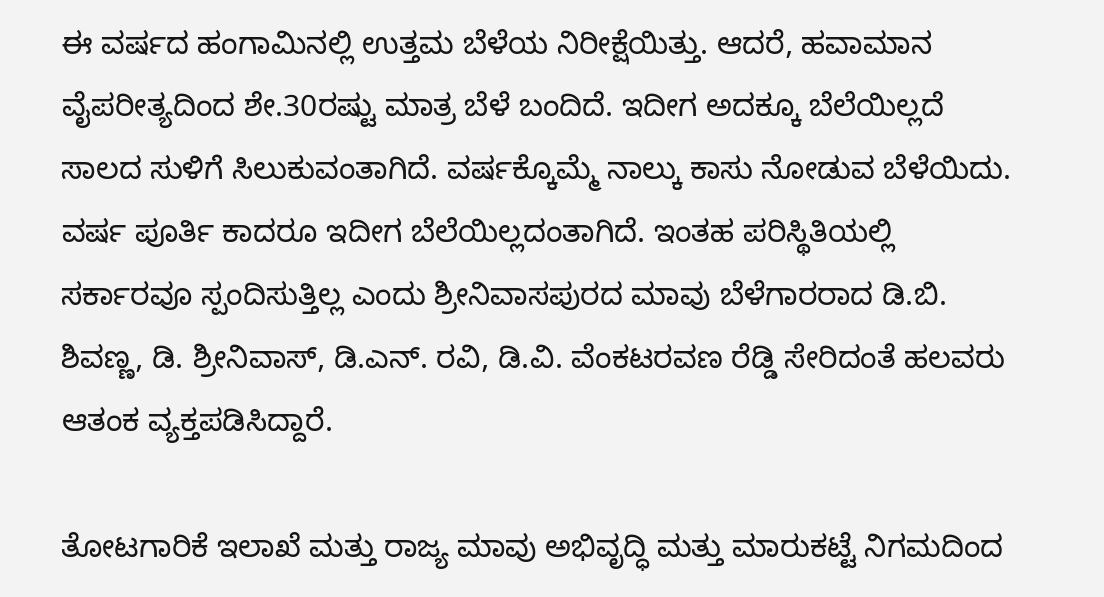ಈ ವರ್ಷದ ಹಂಗಾಮಿನಲ್ಲಿ ಉತ್ತಮ ಬೆಳೆಯ ನಿರೀಕ್ಷೆಯಿತ್ತು. ಆದರೆ, ಹವಾಮಾನ ವೈಪರೀತ್ಯದಿಂದ ಶೇ.30ರಷ್ಟು ಮಾತ್ರ ಬೆಳೆ ಬಂದಿದೆ. ಇದೀಗ ಅದಕ್ಕೂ ಬೆಲೆಯಿಲ್ಲದೆ ಸಾಲದ ಸುಳಿಗೆ ಸಿಲುಕುವಂತಾಗಿದೆ. ವರ್ಷಕ್ಕೊಮ್ಮೆ ನಾಲ್ಕು ಕಾಸು ನೋಡುವ ಬೆಳೆಯಿದು. ವರ್ಷ ಪೂರ್ತಿ ಕಾದರೂ ಇದೀಗ ಬೆಲೆಯಿಲ್ಲದಂತಾಗಿದೆ. ಇಂತಹ ಪರಿಸ್ಥಿತಿಯಲ್ಲಿ ಸರ್ಕಾರವೂ ಸ್ಪಂದಿಸುತ್ತಿಲ್ಲ ಎಂದು ಶ್ರೀನಿವಾಸಪುರದ ಮಾವು ಬೆಳೆಗಾರರಾದ ಡಿ.ಬಿ. ಶಿವಣ್ಣ, ಡಿ. ಶ್ರೀನಿವಾಸ್‌, ಡಿ.ಎನ್‌. ರವಿ, ಡಿ.ವಿ. ವೆಂಕಟರವಣ ರೆಡ್ಡಿ ಸೇರಿದಂತೆ ಹಲವರು ಆತಂಕ ವ್ಯಕ್ತಪಡಿಸಿದ್ದಾರೆ.

ತೋಟಗಾರಿಕೆ ಇಲಾಖೆ ಮತ್ತು ರಾಜ್ಯ ಮಾವು ಅಭಿವೃದ್ಧಿ ಮತ್ತು ಮಾರುಕಟ್ಟೆ ನಿಗಮದಿಂದ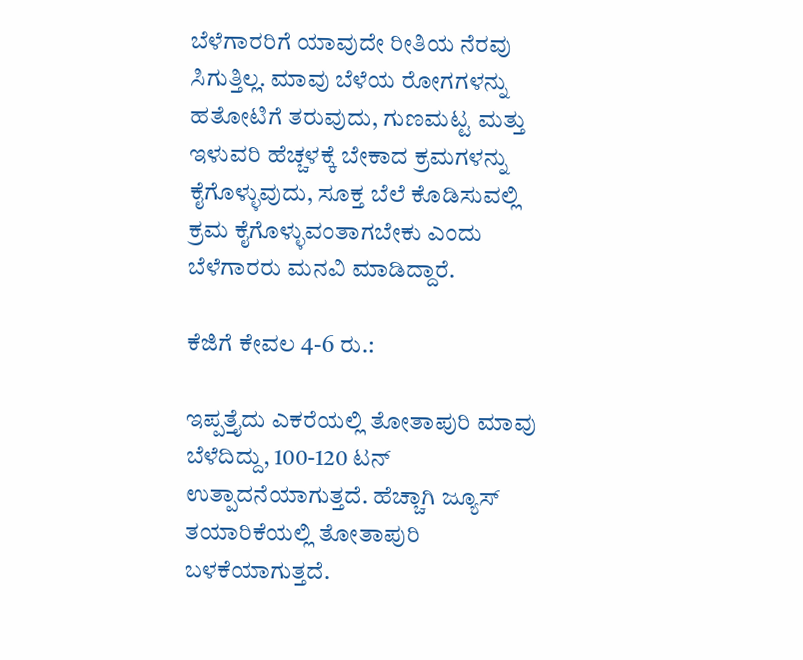ಬೆಳೆಗಾರರಿಗೆ ಯಾವುದೇ ರೀತಿಯ ನೆರವು ಸಿಗುತ್ತಿಲ್ಲ. ಮಾವು ಬೆಳೆಯ ರೋಗಗಳನ್ನು ಹತೋಟಿಗೆ ತರುವುದು, ಗುಣಮಟ್ಟ ಮತ್ತು ಇಳುವರಿ ಹೆಚ್ಚಳಕ್ಕೆ ಬೇಕಾದ ಕ್ರಮಗಳನ್ನು ಕೈಗೊಳ್ಳುವುದು, ಸೂಕ್ತ ಬೆಲೆ ಕೊಡಿಸುವಲ್ಲಿ ಕ್ರಮ ಕೈಗೊಳ್ಳುವಂತಾಗಬೇಕು ಎಂದು ಬೆಳೆಗಾರರು ಮನವಿ ಮಾಡಿದ್ದಾರೆ.

ಕೆಜಿಗೆ ಕೇವಲ 4-6 ರು.:

ಇಪ್ಪತ್ತೈದು ಎಕರೆಯಲ್ಲಿ ತೋತಾಪುರಿ ಮಾವು ಬೆಳೆದಿದ್ದು, 100-120 ಟನ್‌ ಉತ್ಪಾದನೆಯಾಗುತ್ತದೆ. ಹೆಚ್ಚಾಗಿ ಜ್ಯೂಸ್‌ ತಯಾರಿಕೆಯಲ್ಲಿ ತೋತಾಪುರಿ ಬಳಕೆಯಾಗುತ್ತದೆ.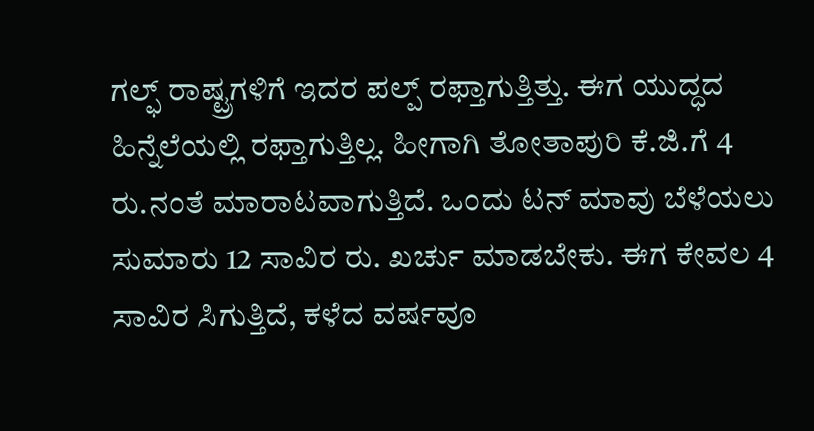ಗಲ್ಫ್‌ ರಾಷ್ಟ್ರಗಳಿಗೆ ಇದರ ಪಲ್ಪ್‌ ರಫ್ತಾಗುತ್ತಿತ್ತು. ಈಗ ಯುದ್ಧದ ಹಿನ್ನೆಲೆಯಲ್ಲಿ ರಫ್ತಾಗುತ್ತಿಲ್ಲ. ಹೀಗಾಗಿ ತೋತಾಪುರಿ ಕೆ.ಜಿ.ಗೆ 4 ರು.ನಂತೆ ಮಾರಾಟವಾಗುತ್ತಿದೆ. ಒಂದು ಟನ್‌ ಮಾವು ಬೆಳೆಯಲು ಸುಮಾರು 12 ಸಾವಿರ ರು. ಖರ್ಚು ಮಾಡಬೇಕು. ಈಗ ಕೇವಲ 4 ಸಾವಿರ ಸಿಗುತ್ತಿದೆ, ಕಳೆದ ವರ್ಷವೂ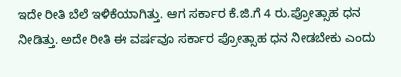ಇದೇ ರೀತಿ ಬೆಲೆ ಇಳಿಕೆಯಾಗಿತ್ತು. ಆಗ ಸರ್ಕಾರ ಕೆ.ಜಿ.ಗೆ 4 ರು.ಪ್ರೋತ್ಸಾಹ ಧನ ನೀಡಿತ್ತು. ಅದೇ ರೀತಿ ಈ ವರ್ಷವೂ ಸರ್ಕಾರ ಪ್ರೋತ್ಸಾಹ ಧನ ನೀಡಬೇಕು ಎಂದು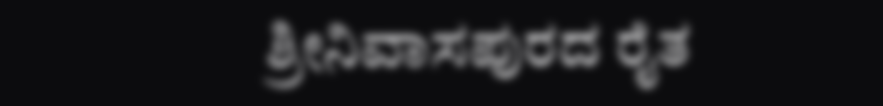ಶ್ರೀನಿವಾಸಪುರದ ರೈತ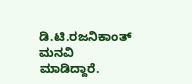ಡಿ.ಟಿ.ರಜನಿಕಾಂತ್‌ ಮನವಿ ಮಾಡಿದ್ದಾರೆ.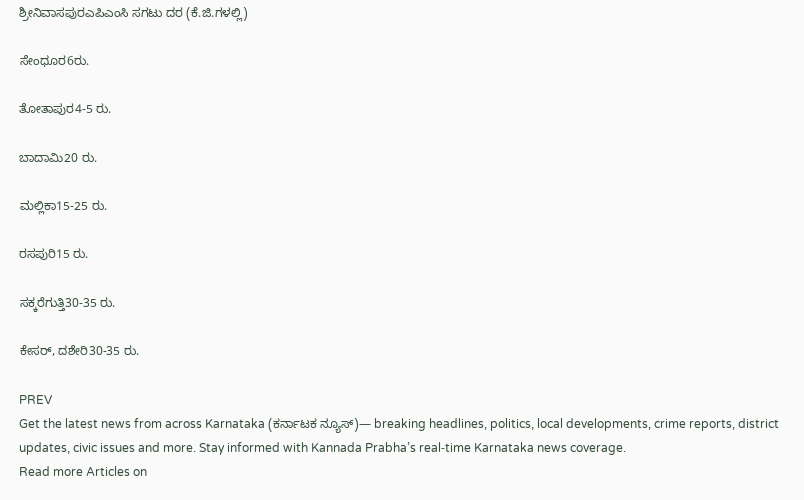ಶ್ರೀನಿವಾಸಪುರಎಪಿಎಂಸಿ ಸಗಟು ದರ (ಕೆ.ಜಿ.ಗಳಲ್ಲಿ)

ಸೇಂಧೂರ6ರು.

ತೋತಾಪುರ4-5 ರು.

ಬಾದಾಮಿ20 ರು.

ಮಲ್ಲಿಕಾ15-25 ರು.

ರಸಪುರಿ15 ರು.

ಸಕ್ಕರೆಗುತ್ತಿ30-35 ರು.

ಕೇಸರ್‌, ದಶೇರಿ30-35 ರು.

PREV
Get the latest news from across Karnataka (ಕರ್ನಾಟಕ ನ್ಯೂಸ್)— breaking headlines, politics, local developments, crime reports, district updates, civic issues and more. Stay informed with Kannada Prabha’s real‑time Karnataka news coverage.
Read more Articles on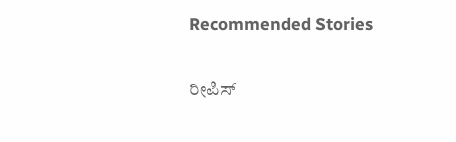Recommended Stories

ರೀಪಿಸ್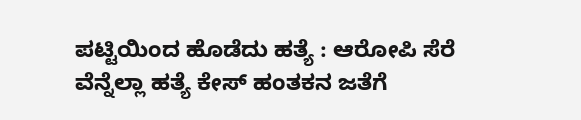ಪಟ್ಟಿಯಿಂದ ಹೊಡೆದು ಹತ್ಯೆ : ಆರೋಪಿ ಸೆರೆ
ವೆನ್ನೆಲ್ಲಾ ಹತ್ಯೆ ಕೇಸ್‌ ಹಂತಕನ ಜತೆಗೆ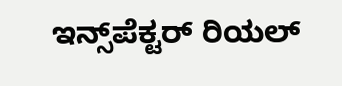ಇನ್ಸ್‌ಪೆಕ್ಟರ್‌ ರಿಯಲ್‌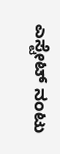ಎಸ್ಟೇಟ್‌ ನಂಟು